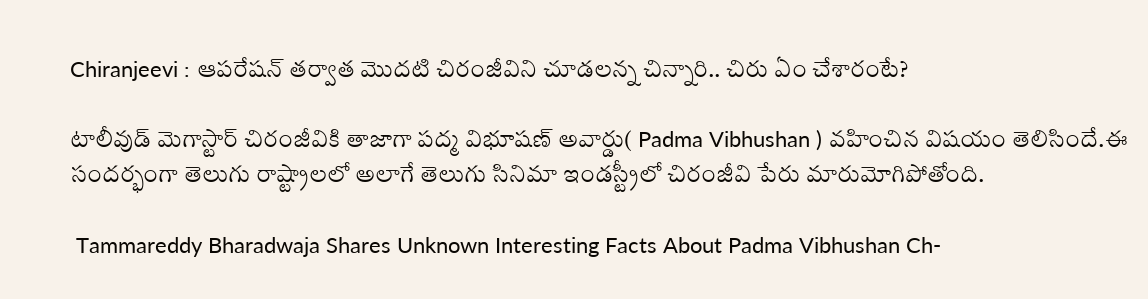Chiranjeevi : ఆపరేషన్ తర్వాత మొదటి చిరంజీవిని చూడలన్న చిన్నారి.. చిరు ఏం చేశారంటే?

టాలీవుడ్ మెగాస్టార్ చిరంజీవికి తాజాగా పద్మ విభూషణ్ అవార్డు( Padma Vibhushan ) వహించిన విషయం తెలిసిందే.ఈ సందర్భంగా తెలుగు రాష్ట్రాలలో అలాగే తెలుగు సినిమా ఇండస్ట్రీలో చిరంజీవి పేరు మారుమోగిపోతోంది.

 Tammareddy Bharadwaja Shares Unknown Interesting Facts About Padma Vibhushan Ch-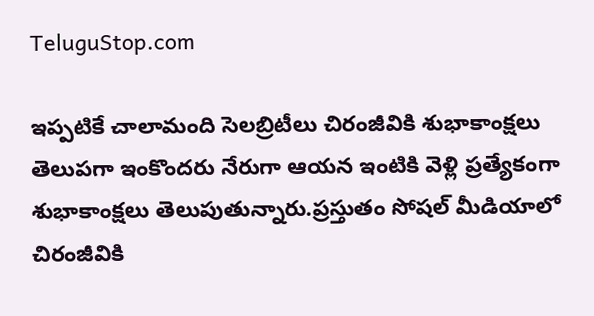TeluguStop.com

ఇప్పటికే చాలామంది సెలబ్రిటీలు చిరంజీవికి శుభాకాంక్షలు తెలుపగా ఇంకొందరు నేరుగా ఆయన ఇంటికి వెళ్లి ప్రత్యేకంగా శుభాకాంక్షలు తెలుపుతున్నారు.ప్రస్తుతం సోషల్ మీడియాలో చిరంజీవికి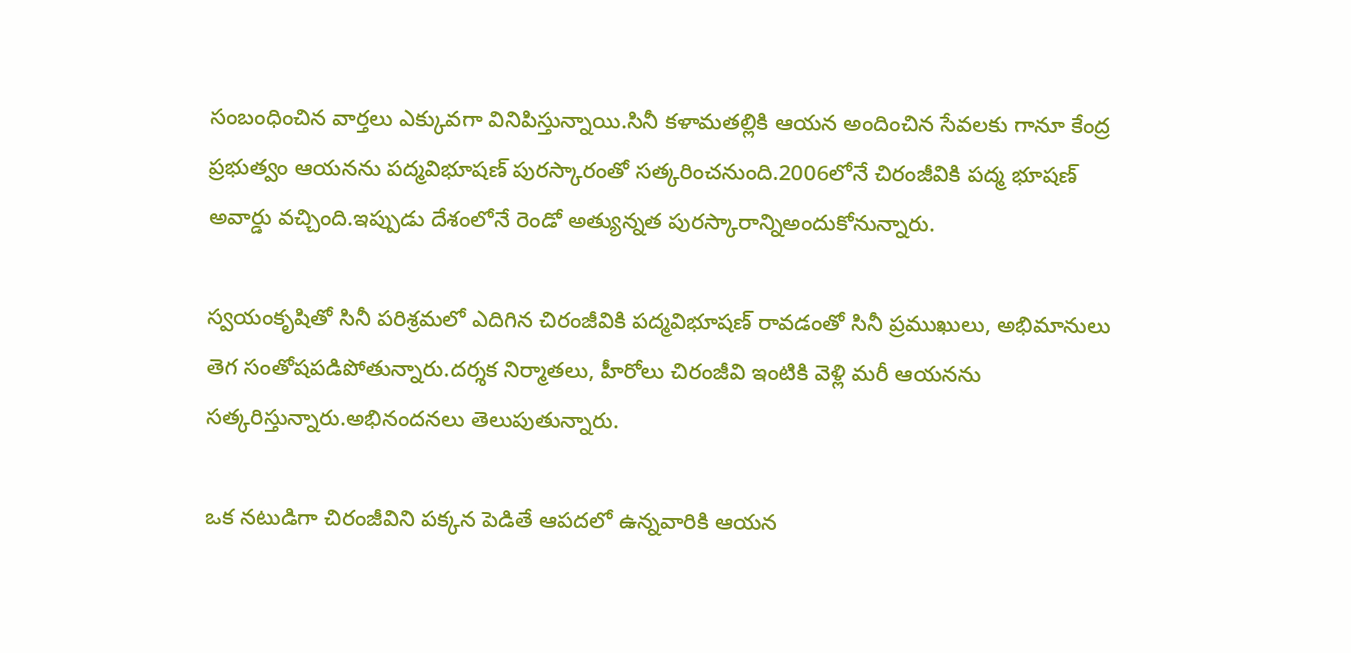సంబంధించిన వార్తలు ఎక్కువగా వినిపిస్తున్నాయి.సినీ కళామతల్లికి ఆయన అందించిన సేవలకు గానూ కేంద్ర ప్రభుత్వం ఆయనను పద్మవిభూషణ్‌ పురస్కారంతో సత్కరించనుంది.2006లోనే చిరంజీవికి పద్మ భూషణ్ అవార్డు వచ్చింది.ఇప్పుడు దేశంలోనే రెండో అత్యున్నత పురస్కారాన్నిఅందుకోనున్నారు.

స్వయంకృషితో సినీ పరిశ్రమలో ఎదిగిన చిరంజీవికి పద్మవిభూషణ్‌ రావడంతో సినీ ప్రముఖులు, అభిమానులు తెగ సంతోషపడిపోతున్నారు.దర్శక నిర్మాతలు, హీరోలు చిరంజీవి ఇంటికి వెళ్లి మరీ ఆయనను సత్కరిస్తున్నారు.అభినందనలు తెలుపుతున్నారు.

ఒక నటుడిగా చిరంజీవిని పక్కన పెడితే ఆపదలో ఉన్నవారికి ఆయన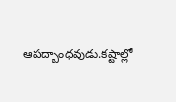ఆపద్బాంధవుడు.కష్టాల్లో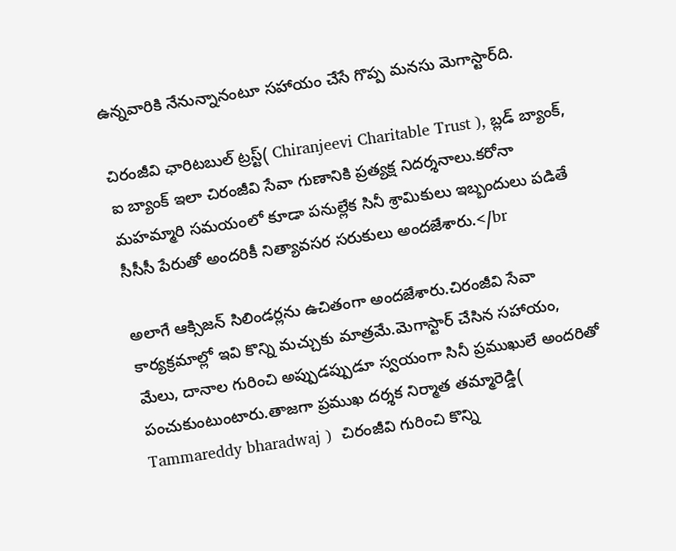ఉన్నవారికి నేనున్నానంటూ సహాయం చేసే గొప్ప మనసు మెగాస్టార్‌ది.

చిరంజీవి ఛారిటబుల్‌ ట్రస్ట్‌( Chiranjeevi Charitable Trust ), బ్లడ్‌ బ్యాంక్‌, ఐ బ్యాంక్‌ ఇలా చిరంజీవి సేవా గుణానికి ప్రత్యక్ష నిదర్శనాలు.కరోనా మహమ్మారి సమయంలో కూడా పనుల్లేక సినీ శ్రామికులు ఇబ్బందులు పడితే సీసీసీ పేరుతో అందరికీ నిత్యావసర సరుకులు అందజేశారు.</br

అలాగే ఆక్సిజన్‌ సిలిండర్లను ఉచితంగా అందజేశారు.చిరంజీవి సేవా కార్యక్రమాల్లో ఇవి కొన్ని మచ్చుకు మాత్రమే.మెగాస్టార్‌ చేసిన సహాయం, మేలు, దానాల గురించి అప్పుడప్పుడూ స్వయంగా సినీ ప్రముఖులే అందరితో పంచుకుంటుంటారు.తాజగా ప్రముఖ దర్శక నిర్మాత తమ్మారెడ్డి( Tammareddy bharadwaj )  చిరంజీవి గురించి కొన్ని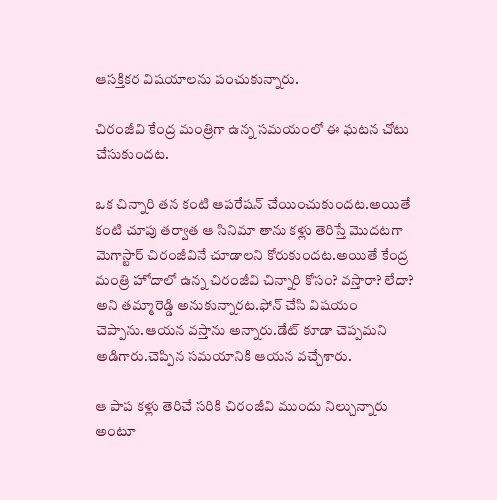ఆసక్తికర విషయాలను పంచుకున్నారు.

చిరంజీవి కేంద్ర మంత్రిగా ఉన్న సమయంలో ఈ ఘటన చోటు చేసుకుందట.

ఒక చిన్నారి తన కంటి ఆపరేషన్ చేయించుకుందట.అయితే కంటి చూపు తర్వాత ఆ సినిమా తాను కళ్లు తెరిస్తే మొదటగా మెగాస్టార్‌ చిరంజీవినే చూడాలని కోరుకుందట.అయితే కేంద్ర మంత్రి హోదాలో ఉన్న చిరంజీవి చిన్నారి కోసం? వస్తారా? లేదా? అని తమ్మారెడ్డి అనుకున్నారట.ఫోన్ చేసి విషయం చెప్పాను.ఆయన వస్తాను అన్నారు.డేట్ కూడా చెప్పమని అడిగారు.చెప్పిన సమయానికి ఆయన వచ్చేశారు.

ఆ పాప కళ్లు తెరిచే సరికి చిరంజీవి ముందు నిల్చున్నారు అంటూ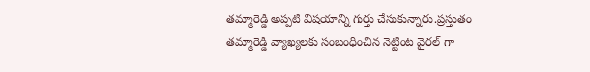తమ్మారెడ్డి అప్పటి విషయాన్ని గుర్తు చేసుకున్నారు.ప్రస్తుతం తమ్మారెడ్డి వ్యాఖ్యలకు సంబంధించిన నెట్టింట వైరల్ గా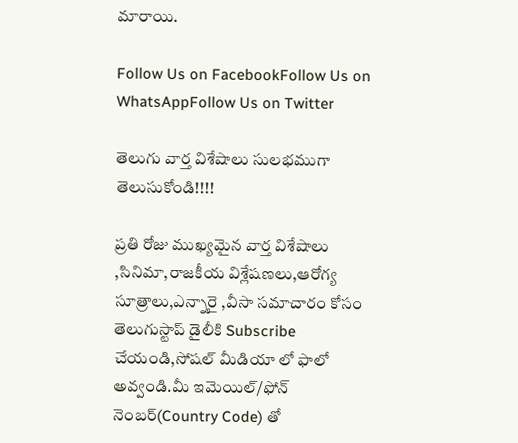మారాయి.

Follow Us on FacebookFollow Us on WhatsAppFollow Us on Twitter

తెలుగు వార్త విశేషాలు సులభముగా తెలుసుకోండి!!!!

ప్రతి రోజు ముఖ్యమైన వార్త విశేషాలు ,సినిమా,రాజకీయ విశ్లేషణలు,ఆరోగ్య సూత్రాలు,ఎన్నారై ,వీసా సమాచారం కోసం తెలుగుస్టాప్ డైలీకి Subscribe చేయండి,సోషల్ మీడియా లో ఫాలో అవ్వండి.మీ ఇమెయిల్/ఫోన్ నెంబర్(Country Code) తో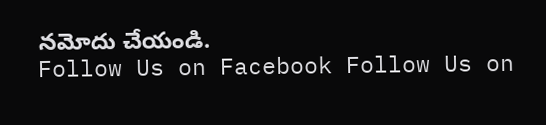నమోదు చేయండి.
Follow Us on Facebook Follow Us on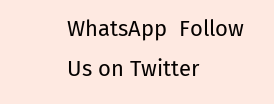WhatsApp  Follow Us on Twitter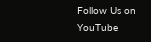Follow Us on YouTube